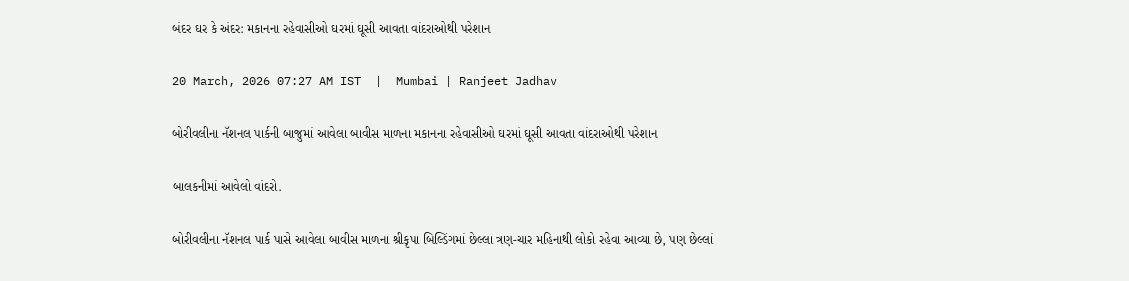બંદર ઘર કે અંદર: મકાનના રહેવાસીઓ ઘરમાં ઘૂસી આવતા વાંદરાઓથી પરેશાન

20 March, 2026 07:27 AM IST  |  Mumbai | Ranjeet Jadhav

બોરીવલીના નૅશનલ પાર્કની બાજુમાં આવેલા બાવીસ માળના મકાનના રહેવાસીઓ ઘરમાં ઘૂસી આવતા વાંદરાઓથી પરેશાન

બાલકનીમાં આવેલો વાંદરો.

બોરીવલીના નૅશનલ પાર્ક પાસે આવેલા બાવીસ માળના શ્રીકૃપા બિલ્ડિંગમાં છેલ્લા ત્રણ-ચાર મહિનાથી લોકો રહેવા આવ્યા છે, પણ છેલ્લાં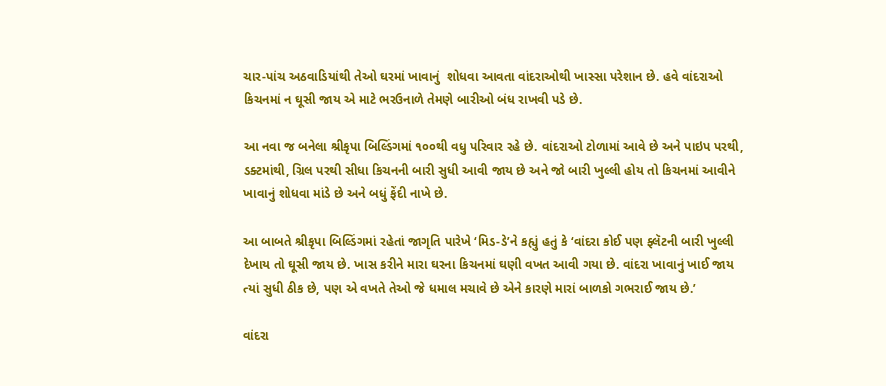ચાર-પાંચ અઠવાડિયાંથી તેઓ ઘરમાં ખાવાનું  શોધવા આવતા વાંદરાઓથી ખાસ્સા પરેશાન છે. હવે વાંદરાઓ કિચનમાં ન ઘૂસી જાય એ માટે ભરઉનાળે તેમણે બારીઓ બંધ રાખવી પડે છે.

આ નવા જ બનેલા શ્રીકૃપા બિલ્ડિંગમાં ૧૦૦થી વધુ પરિવાર રહે છે. વાંદરાઓ ટોળામાં આવે છે અને પાઇપ પરથી, ડક્ટમાંથી, ગ્રિલ પરથી સીધા કિચનની બારી સુધી આવી જાય છે અને જો બારી ખુલ્લી હોય તો કિચનમાં આવીને ખાવાનું શોધવા માંડે છે અને બધું ફેંદી નાખે છે.

આ બાબતે શ્રીકૃપા બિલ્ડિંગમાં રહેતાં જાગૃતિ પારેખે ‘મિડ-ડે’ને કહ્યું હતું કે ‘વાંદરા કોઈ પણ ફ્લૅટની બારી ખુલ્લી દેખાય તો ઘૂસી જાય છે. ખાસ કરીને મારા ઘરના કિચનમાં ઘણી વખત આવી ગયા છે. વાંદરા ખાવાનું ખાઈ જાય ત્યાં સુધી ઠીક છે, પણ એ વખતે તેઓ જે ધમાલ મચાવે છે એને કારણે મારાં બાળકો ગભરાઈ જાય છે.’

વાંદરા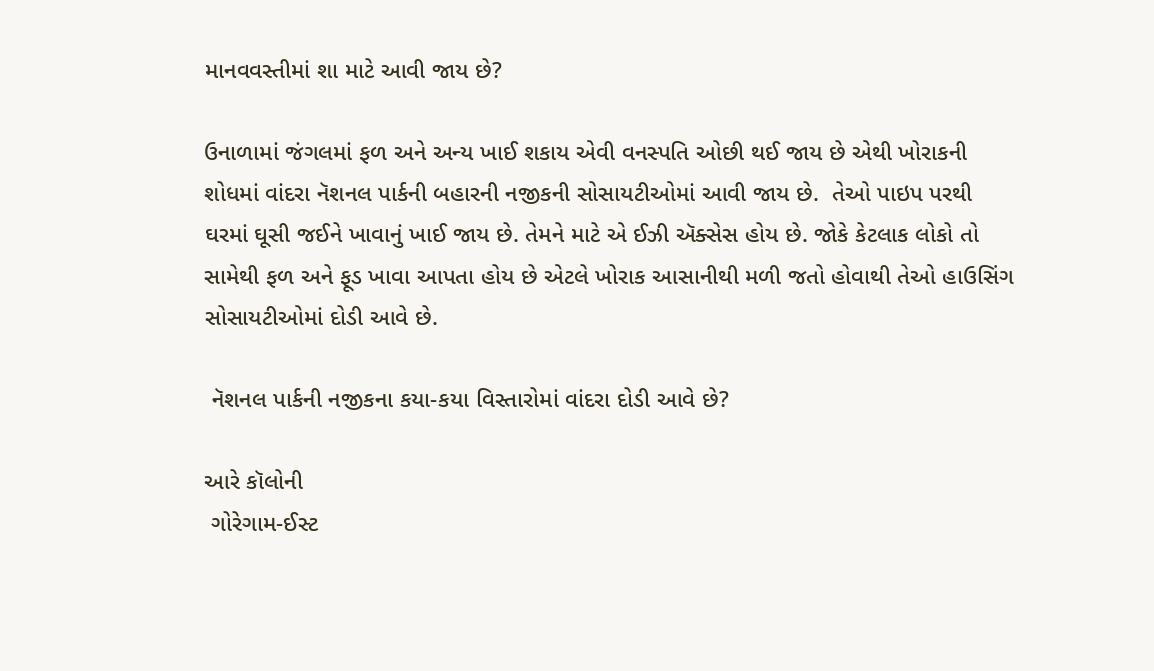માનવવસ્તીમાં શા માટે આવી જાય છે?

ઉનાળામાં જંગલમાં ફળ અને અન્ય ખાઈ શકાય એવી વનસ્પતિ ઓછી થઈ જાય છે એથી ખોરાકની શોધમાં વાંદરા નૅશનલ પાર્કની બહારની નજીકની સોસાયટીઓમાં આવી જાય છે.  તેઓ પાઇપ પરથી ઘરમાં ઘૂસી જઈને ખાવાનું ખાઈ જાય છે. તેમને માટે એ ઈઝી ઍક્સેસ હોય છે. જોકે કેટલાક લોકો તો સામેથી ફળ અને ફૂડ ખાવા આપતા હોય છે એટલે ખોરાક આસાનીથી મળી જતો હોવાથી તેઓ હાઉસિંગ સોસાયટીઓમાં દોડી આવે છે.

 નૅશનલ પાર્કની નજીકના કયા-કયા વિસ્તારોમાં વાંદરા દોડી આવે છે?

આરે કૉલોની
 ગોરેગામ-ઈસ્ટ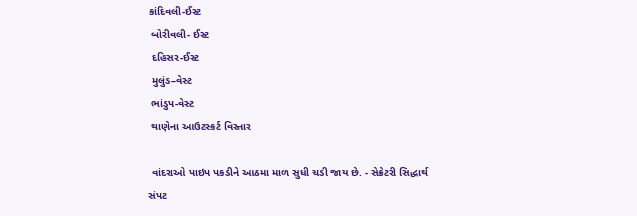કાંદિવલી-ઈસ્ટ
 બોરીવલી- ઈસ્ટ
 દહિસર-ઈસ્ટ
 મુલુંડ–વેસ્ટ
 ભાંડુપ-વેસ્ટ
 થાણેના આઉટસ્કર્ટ વિસ્તાર

 વાંદરાઓ પાઇપ પકડીને આઠમા માળ સુધી ચડી જાય છે. - સેક્રેટરી સિદ્ધાર્થ સંપટ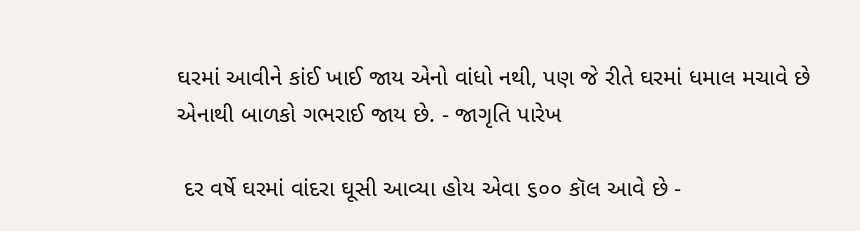ઘરમાં આવીને કાંઈ ખાઈ જાય એનો વાંધો નથી, પણ જે રીતે ઘરમાં ધમાલ મચાવે છે એનાથી બાળકો ગભરાઈ જાય છે. - જાગૃતિ પારેખ

 દર વર્ષે ઘરમાં વાંદરા ઘૂસી આવ્યા હોય એવા ૬૦૦ કૉલ આવે છે -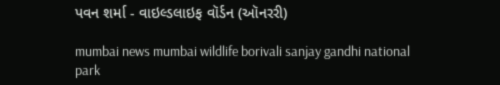પવન શર્મા - વાઇલ્ડલાઇફ વૉર્ડન (ઑનરરી)

mumbai news mumbai wildlife borivali sanjay gandhi national park